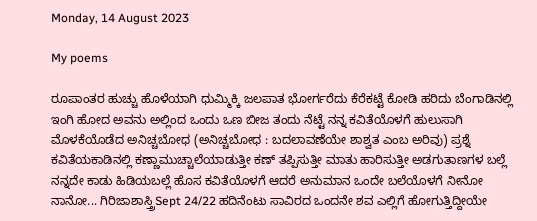Monday, 14 August 2023

My poems

ರೂಪಾಂತರ ಹುಚ್ಚು ಹೊಳೆಯಾಗಿ ಧುಮ್ಮಿಕ್ಕಿ ಜಲಪಾತ ಭೋರ್ಗರೆದು ಕೆರೆಕಟ್ಟೆ ಕೋಡಿ ಹರಿದು ಬೆಂಗಾಡಿನಲ್ಲಿ ಇಂಗಿ ಹೋದ ಅವನು ಅಲ್ಲಿಂದ ಒಂದು ಒಣ ಬೀಜ ತಂದು ನೆಟ್ಟೆ ನನ್ನ ಕವಿತೆಯೊಳಗೆ ಹುಲುಸಾಗಿ ಮೊಳಕೆಯೊಡೆದ ಅನಿಚ್ಚಬೋಧ (ಅನಿಚ್ಚಬೋಧ : ಬದಲಾವಣೆಯೇ ಶಾಶ್ವತ ಎಂಬ ಅರಿವು) ಪ್ರಶ್ನೆ ಕವಿತೆಯಕಾಡಿನಲ್ಲಿ ಕಣ್ಣಾಮುಚ್ಚಾಲೆಯಾಡುತ್ತೀ ಕಣ್ ತಪ್ಪಿಸುತ್ತೀ ಮಾತು ಹಾರಿಸುತ್ತೀ ಅಡಗುತಾಣಗಳ ಬಲ್ಲೆ ನನ್ನದೇ ಕಾಡು ಹಿಡಿಯಬಲ್ಲೆ ಹೊಸ ಕವಿತೆಯೊಳಗೆ ಆದರೆ ಅನುಮಾನ ಒಂದೇ ಬಲೆಯೊಳಗೆ ನೀನೋ ನಾನೋ... ಗಿರಿಜಾಶಾಸ್ತ್ರಿSept 24/22 ಹದಿನೆಂಟು ಸಾವಿರದ ಒಂದನೇ ಶವ ಎಲ್ಲಿಗೆ ಹೋಗುತ್ತಿದ್ದೀಯೇ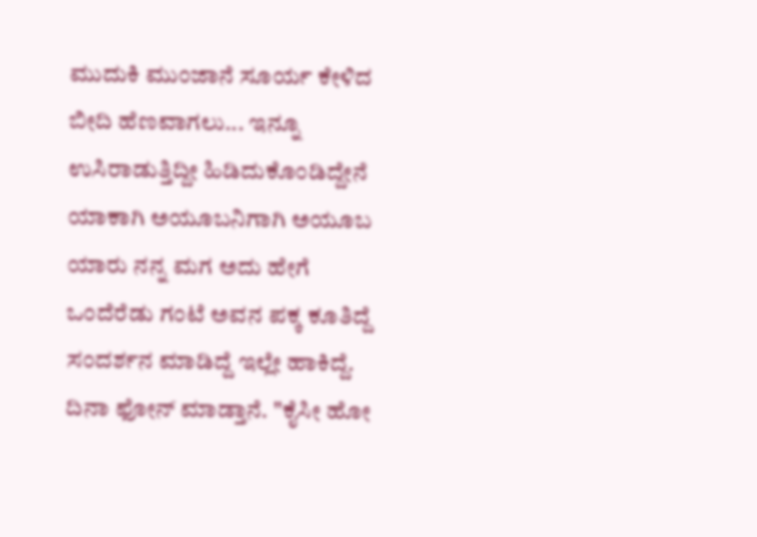ಮುದುಕಿ ಮುಂಜಾನೆ ಸೂರ್ಯ ಕೇಳಿದ ಬೀದಿ ಹೆಣವಾಗಲು... ಇನ್ನೂ ಉಸಿರಾಡುತ್ತಿದ್ದೀ ಹಿಡಿದುಕೊಂಡಿದ್ದೇನೆ ಯಾಕಾಗಿ ಅಯೂಬನಿಗಾಗಿ ಅಯೂಬ ಯಾರು ನನ್ನ ಮಗ ಅದು ಹೇಗೆ ಒಂದೆರೆಡು ಗಂಟೆ ಅವನ ಪಕ್ಕ ಕೂತಿದ್ದೆ ಸಂದರ್ಶನ ಮಾಡಿದ್ದೆ ಇಲ್ಲೇ ಹಾಕಿದ್ದೆ. ದಿನಾ ಫೋನ್ ಮಾಡ್ತಾನೆ. "ಕೈಸೀ ಹೋ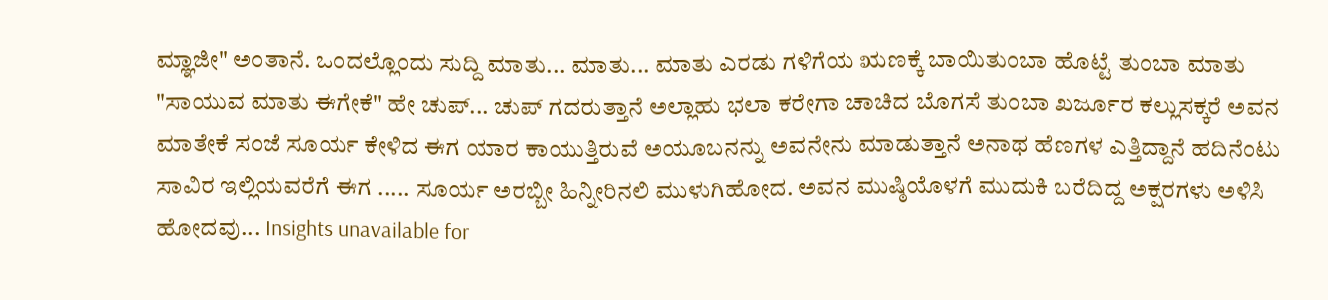ಮ್ಞಾಜೀ" ಅಂತಾನೆ. ಒಂದಲ್ಲೊಂದು ಸುದ್ದಿ ಮಾತು... ಮಾತು... ಮಾತು ಎರಡು ಗಳಿಗೆಯ ಋಣಕ್ಕೆ ಬಾಯಿತುಂಬಾ ಹೊಟ್ಟೆ ತುಂಬಾ ಮಾತು "ಸಾಯುವ ಮಾತು ಈಗೇಕೆ" ಹೇ ಚುಪ್... ಚುಪ್ ಗದರುತ್ತಾನೆ ಅಲ್ಲಾಹು ಭಲಾ ಕರೇಗಾ ಚಾಚಿದ ಬೊಗಸೆ ತುಂಬಾ ಖರ್ಜೂರ ಕಲ್ಲುಸಕ್ಕರೆ ಅವನ ಮಾತೇಕೆ ಸಂಜೆ ಸೂರ್ಯ ಕೇಳಿದ ಈಗ ಯಾರ ಕಾಯುತ್ತಿರುವೆ ಅಯೂಬನನ್ನು ಅವನೇನು ಮಾಡುತ್ತಾನೆ ಅನಾಥ ಹೆಣಗಳ ಎತ್ತಿದ್ದಾನೆ ಹದಿನೆಂಟು ಸಾವಿರ ಇಲ್ಲಿಯವರೆಗೆ ಈಗ ..... ಸೂರ್ಯ ಅರಬ್ಬೀ ಹಿನ್ನೀರಿನಲಿ ಮುಳುಗಿಹೋದ. ಅವನ ಮುಷ್ಠಿಯೊಳಗೆ ಮುದುಕಿ ಬರೆದಿದ್ದ ಅಕ್ಷರಗಳು ಅಳಿಸಿ ಹೋದವು... Insights unavailable for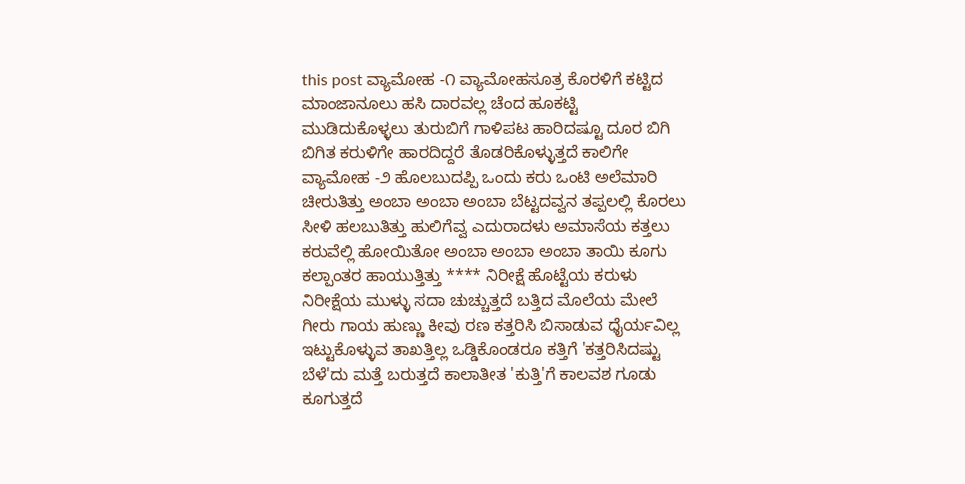this post ವ್ಯಾಮೋಹ -೧ ವ್ಯಾಮೋಹಸೂತ್ರ ಕೊರಳಿಗೆ ಕಟ್ಟಿದ ಮಾಂಜಾನೂಲು ಹಸಿ ದಾರವಲ್ಲ ಚೆಂದ ಹೂಕಟ್ಟಿ ಮುಡಿದುಕೊಳ್ಳಲು ತುರುಬಿಗೆ ಗಾಳಿಪಟ ಹಾರಿದಷ್ಟೂ ದೂರ ಬಿಗಿ ಬಿಗಿತ ಕರುಳಿಗೇ ಹಾರದಿದ್ದರೆ ತೊಡರಿಕೊಳ್ಳುತ್ತದೆ ಕಾಲಿಗೇ ವ್ಯಾಮೋಹ -೨ ಹೊಲಬುದಪ್ಪಿ ಒಂದು ಕರು ಒಂಟಿ ಅಲೆಮಾರಿ ಚೀರುತಿತ್ತು ಅಂಬಾ ಅಂಬಾ ಅಂಬಾ ಬೆಟ್ಟದವ್ವನ ತಪ್ಪಲಲ್ಲಿ ಕೊರಲು ಸೀಳಿ ಹಲಬುತಿತ್ತು ಹುಲಿಗೆವ್ವ ಎದುರಾದಳು ಅಮಾಸೆಯ ಕತ್ತಲು ಕರುವೆಲ್ಲಿ ಹೋಯಿತೋ ಅಂಬಾ ಅಂಬಾ ಅಂಬಾ ತಾಯಿ ಕೂಗು ಕಲ್ಪಾಂತರ ಹಾಯುತ್ತಿತ್ತು **** ನಿರೀಕ್ಷೆ ಹೊಟ್ಟೆಯ ಕರುಳು ನಿರೀಕ್ಷೆಯ ಮುಳ್ಳು ಸದಾ ಚುಚ್ಚುತ್ತದೆ ಬತ್ತಿದ ಮೊಲೆಯ ಮೇಲೆ ಗೀರು ಗಾಯ ಹುಣ್ಣು ಕೀವು ರಣ ಕತ್ತರಿಸಿ ಬಿಸಾಡುವ ಧೈರ್ಯವಿಲ್ಲ ಇಟ್ಟುಕೊಳ್ಳುವ ತಾಖತ್ತಿಲ್ಲ ಒಡ್ಡಿಕೊಂಡರೂ ಕತ್ತಿಗೆ 'ಕತ್ತರಿಸಿದಷ್ಟು ಬೆಳೆ'ದು ಮತ್ತೆ ಬರುತ್ತದೆ ಕಾಲಾತೀತ 'ಕುತ್ತಿ'ಗೆ ಕಾಲವಶ ಗೂಡು ಕೂಗುತ್ತದೆ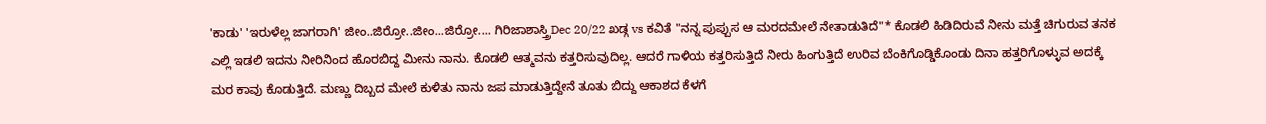'ಕಾಡು' 'ಇರುಳೆಲ್ಲ ಜಾಗರಾಗಿ' ಜೀಂ..ಜಿರ್ರೋ..ಜೀಂ...ಜಿರ್ರೋ.... ಗಿರಿಜಾಶಾಸ್ತ್ರಿDec 20/22 ಖಡ್ಗ vs ಕವಿತೆ "ನನ್ನ ಪುಪ್ಪುಸ ಆ ಮರದಮೇಲೆ ನೇತಾಡುತಿದೆ"* ಕೊಡಲಿ ಹಿಡಿದಿರುವೆ ನೀನು ಮತ್ತೆ ಚಿಗುರುವ ತನಕ ಎಲ್ಲಿ ಇಡಲಿ ಇದನು ನೀರಿನಿಂದ ಹೊರಬಿದ್ದ ಮೀನು ನಾನು. ಕೊಡಲಿ ಆತ್ಮವನು ಕತ್ತರಿಸುವುದಿಲ್ಲ. ಆದರೆ ಗಾಳಿಯ ಕತ್ತರಿಸುತ್ತಿದೆ ನೀರು ಹಿಂಗುತ್ತಿದೆ ಉರಿವ ಬೆಂಕಿಗೊಡ್ಡಿಕೊಂಡು ದಿನಾ ಹತ್ತರಿಗೊಳ್ಳುವ ಅದಕ್ಕೆ ಮರ ಕಾವು ಕೊಡುತ್ತಿದೆ. ಮಣ್ಣು ದಿಬ್ಬದ ಮೇಲೆ ಕುಳಿತು ನಾನು ಜಪ ಮಾಡುತ್ತಿದ್ದೇನೆ ತೂತು ಬಿದ್ದು ಆಕಾಶದ ಕೆಳಗೆ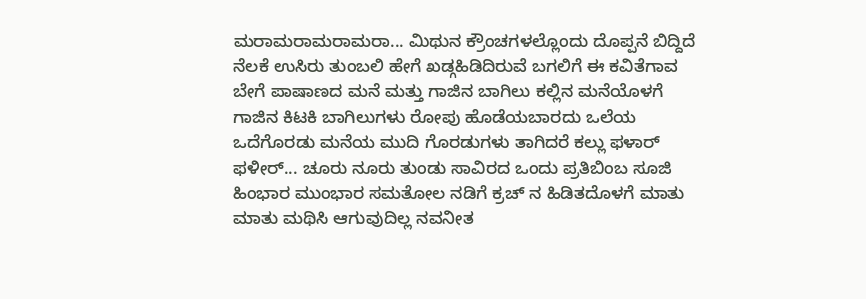ಮರಾಮರಾಮರಾಮರಾ... ಮಿಥುನ ಕ್ರೌಂಚಗಳಲ್ಲೊಂದು ದೊಪ್ಪನೆ ಬಿದ್ದಿದೆ ನೆಲಕೆ ಉಸಿರು ತುಂಬಲಿ ಹೇಗೆ ಖಡ್ಗಹಿಡಿದಿರುವೆ ಬಗಲಿಗೆ ಈ ಕವಿತೆಗಾವ ಬೇಗೆ ಪಾಷಾಣದ ಮನೆ ಮತ್ತು ಗಾಜಿನ ಬಾಗಿಲು ಕಲ್ಲಿನ ಮನೆಯೊಳಗೆ ಗಾಜಿನ ಕಿಟಕಿ ಬಾಗಿಲುಗಳು ರೋಪು ಹೊಡೆಯಬಾರದು ಒಲೆಯ ಒದೆಗೊರಡು ಮನೆಯ ಮುದಿ ಗೊರಡುಗಳು ತಾಗಿದರೆ ಕಲ್ಲು ಫಳಾರ್ ಫಳೀರ್... ಚೂರು ನೂರು ತುಂಡು ಸಾವಿರದ ಒಂದು ಪ್ರತಿಬಿಂಬ ಸೂಜಿ ಹಿಂಭಾರ ಮುಂಭಾರ ಸಮತೋಲ ನಡಿಗೆ ಕ್ರಚ್ ನ ಹಿಡಿತದೊಳಗೆ ಮಾತು ಮಾತು ಮಥಿಸಿ ಆಗುವುದಿಲ್ಲ ನವನೀತ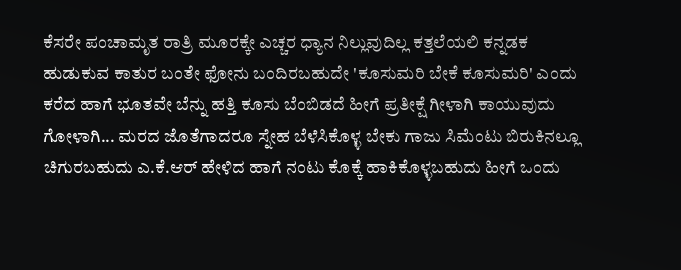ಕೆಸರೇ ಪಂಚಾಮೃತ ರಾತ್ರಿ ಮೂರಕ್ಕೇ ಎಚ್ಚರ ಧ್ಯಾನ ನಿಲ್ಲುವುದಿಲ್ಲ ಕತ್ತಲೆಯಲಿ ಕನ್ನಡಕ ಹುಡುಕುವ ಕಾತುರ ಬಂತೇ ಫೋನು ಬಂದಿರಬಹುದೇ 'ಕೂಸುಮರಿ ಬೇಕೆ ಕೂಸುಮರಿ' ಎಂದು ಕರೆದ ಹಾಗೆ ಭೂತವೇ ಬೆನ್ನು ಹತ್ತಿ ಕೂಸು ಬೆಂಬಿಡದೆ ಹೀಗೆ ಪ್ರತೀಕ್ಷೆ ಗೀಳಾಗಿ ಕಾಯುವುದು ಗೋಳಾಗಿ... ಮರದ ಜೊತೆಗಾದರೂ ಸ್ನೇಹ ಬೆಳೆಸಿಕೊಳ್ಳ ಬೇಕು ಗಾಜು ಸಿಮೆಂಟು ಬಿರುಕಿನಲ್ಲೂ ಚಿಗುರಬಹುದು ಎ.ಕೆ.ಆರ್ ಹೇಳಿದ ಹಾಗೆ ನಂಟು ಕೊಕ್ಕೆ ಹಾಕಿಕೊಳ್ಳಬಹುದು ಹೀಗೆ ಒಂದು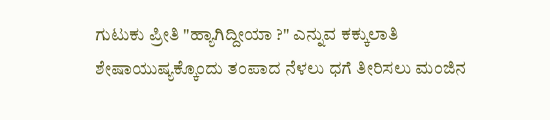ಗುಟುಕು ಪ್ರೀತಿ "ಹ್ಯಾಗಿದ್ದೀಯಾ ?" ಎನ್ನುವ ಕಕ್ಕುಲಾತಿ ಶೇಷಾಯುಷ್ಯಕ್ಕೊಂದು ತಂಪಾದ ನೆಳಲು ಧಗೆ ತೀರಿಸಲು ಮಂಜಿನ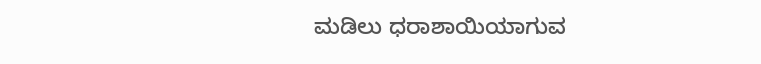ಮಡಿಲು ಧರಾಶಾಯಿಯಾಗುವ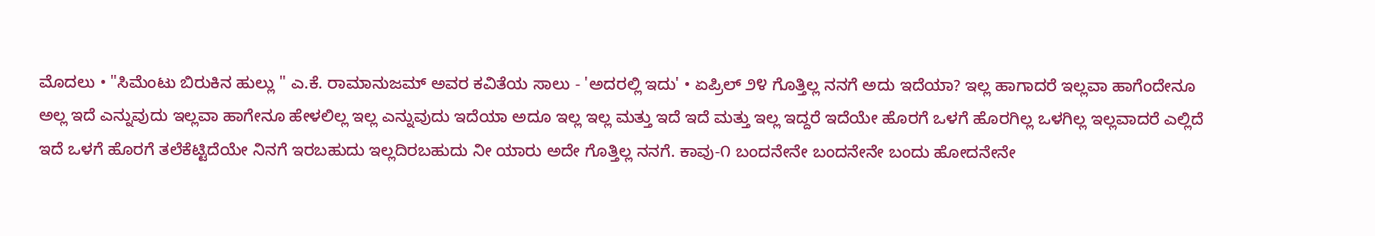ಮೊದಲು • "ಸಿಮೆಂಟು ಬಿರುಕಿನ ಹುಲ್ಲು " ಎ.ಕೆ. ರಾಮಾನುಜಮ್ ಅವರ ಕವಿತೆಯ ಸಾಲು - 'ಅದರಲ್ಲಿ‌ ಇದು' • ಏಪ್ರಿಲ್ ೨೪ ಗೊತ್ತಿಲ್ಲ ನನಗೆ ಅದು ಇದೆಯಾ? ಇಲ್ಲ ಹಾಗಾದರೆ ಇಲ್ಲವಾ ಹಾಗೆಂದೇನೂ ಅಲ್ಲ ಇದೆ ಎನ್ನುವುದು ಇಲ್ಲವಾ ಹಾಗೇನೂ ಹೇಳಲಿಲ್ಲ ಇಲ್ಲ ಎನ್ನುವುದು ಇದೆಯಾ ಅದೂ ಇಲ್ಲ ಇಲ್ಲ ಮತ್ತು ಇದೆ ಇದೆ ಮತ್ತು ಇಲ್ಲ ಇದ್ದರೆ ಇದೆಯೇ ಹೊರಗೆ ಒಳಗೆ ಹೊರಗಿಲ್ಲ ಒಳಗಿಲ್ಲ ಇಲ್ಲವಾದರೆ ಎಲ್ಲಿದೆ ಇದೆ ಒಳಗೆ ಹೊರಗೆ ತಲೆಕೆಟ್ಟಿದೆಯೇ ನಿನಗೆ ಇರಬಹುದು ಇಲ್ಲದಿರಬಹುದು ನೀ ಯಾರು ಅದೇ ಗೊತ್ತಿಲ್ಲ ನನಗೆ. ಕಾವು-೧ ಬಂದನೇನೇ ಬಂದನೇನೇ ಬಂದು ಹೋದನೇನೇ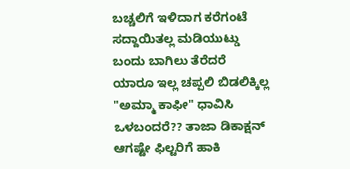ಬಚ್ಚಲಿಗೆ ಇಳಿದಾಗ ಕರೆಗಂಟೆ ಸದ್ದಾಯಿತಲ್ಲ ಮಡಿಯುಟ್ಡು ಬಂದು ಬಾಗಿಲು ತೆರೆದರೆ ಯಾರೂ ಇಲ್ಲ ಚಪ್ಪಲಿ ಬಿಡಲಿಕ್ಕಿಲ್ಲ "ಅಮ್ಮಾ ಕಾಫೀ" ಧಾವಿಸಿ ಒಳಬಂದರೆ?? ತಾಜಾ ಡಿಕಾಕ್ಷನ್ ಆಗಷ್ಟೇ ಫಿಲ್ಟರಿಗೆ ಹಾಕಿ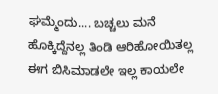ಘಮ್ಮೆಂದು.... ಬಚ್ಚಲು ಮನೆ ಹೊಕ್ಕಿದ್ದೆನಲ್ಲ ತಿಂಡಿ ಆರಿಹೋಯಿತಲ್ಲ ಈಗ ಬಿಸಿಮಾಡಲೇ ಇಲ್ಲ ಕಾಯಲೇ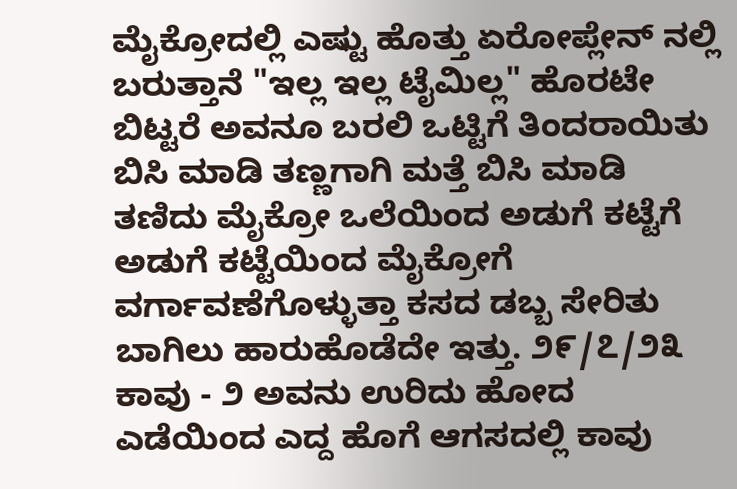ಮೈಕ್ರೋದಲ್ಲಿ ಎಷ್ಟು ಹೊತ್ತು ಏರೋಪ್ಲೇನ್ ನಲ್ಲಿ ಬರುತ್ತಾನೆ "ಇಲ್ಲ ಇಲ್ಲ ಟೈಮಿಲ್ಲ" ಹೊರಟೇ ಬಿಟ್ಟರೆ ಅವನೂ ಬರಲಿ ಒಟ್ಟಿಗೆ ತಿಂದರಾಯಿತು ಬಿಸಿ ಮಾಡಿ ತಣ್ಣಗಾಗಿ ಮತ್ತೆ ಬಿಸಿ ಮಾಡಿ ತಣಿದು ಮೈಕ್ರೋ ಒಲೆಯಿಂದ ಅಡುಗೆ ಕಟ್ಟೆಗೆ ಅಡುಗೆ ಕಟ್ಟೆಯಿಂದ ಮೈಕ್ರೋಗೆ ವರ್ಗಾವಣೆಗೊಳ್ಳುತ್ತಾ ಕಸದ ಡಬ್ಬ ಸೇರಿತು ಬಾಗಿಲು ಹಾರುಹೊಡೆದೇ ಇತ್ತು. ೨೯/೭/೨೩ ಕಾವು - ೨ ಅವನು ಉರಿದು ಹೋದ ಎಡೆಯಿಂದ ಎದ್ದ ಹೊಗೆ ಆಗಸದಲ್ಲಿ ಕಾವು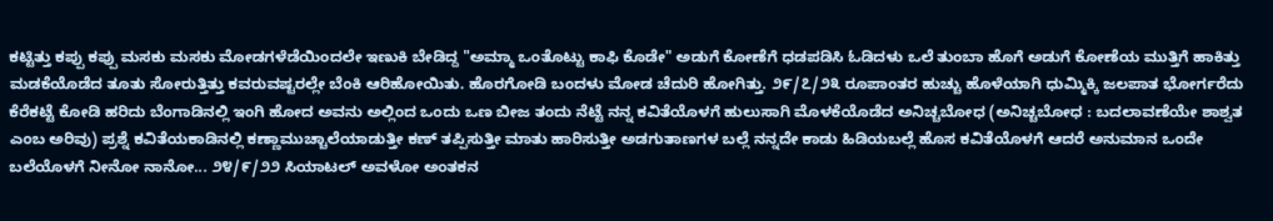ಕಟ್ಟಿತ್ತು ಕಪ್ಪು ಕಪ್ಪು ಮಸಕು ಮಸಕು ಮೋಡಗಳೆಡೆಯಿಂದಲೇ ಇಣುಕಿ ಬೇಡಿದ್ದ "ಅಮ್ಮಾ ಒಂತೊಟ್ಟು ಕಾಫಿ ಕೊಡೇ" ಅಡುಗೆ ಕೋಣೆಗೆ ಧಡಪಡಿಸಿ ಓಡಿದಳು ಒಲೆ ತುಂಬಾ ಹೊಗೆ ಅಡುಗೆ ಕೋಣೆಯ ಮುತ್ತಿಗೆ ಹಾಕಿತ್ತು ಮಡಕೆಯೊಡೆದ ತೂತು ಸೋರುತ್ತಿತ್ತು ಕವರುವಷ್ಟರಲ್ಲೇ ಬೆಂಕಿ ಆರಿಹೋಯಿತು. ಹೊರಗೋಡಿ ಬಂದಳು ಮೋಡ ಚೆದುರಿ ಹೋಗಿತ್ತು. ೨೯/೭/೨೩ ರೂಪಾಂತರ ಹುಚ್ಚು ಹೊಳೆಯಾಗಿ ಧುಮ್ಮಿಕ್ಕಿ ಜಲಪಾತ ಭೋರ್ಗರೆದು ಕೆರೆಕಟ್ಟೆ ಕೋಡಿ ಹರಿದು ಬೆಂಗಾಡಿನಲ್ಲಿ ಇಂಗಿ ಹೋದ ಅವನು ಅಲ್ಲಿಂದ ಒಂದು ಒಣ ಬೀಜ ತಂದು ನೆಟ್ಟೆ ನನ್ನ ಕವಿತೆಯೊಳಗೆ ಹುಲುಸಾಗಿ ಮೊಳಕೆಯೊಡೆದ ಅನಿಚ್ಚಬೋಧ (ಅನಿಚ್ಚಬೋಧ : ಬದಲಾವಣೆಯೇ ಶಾಶ್ವತ ಎಂಬ ಅರಿವು) ಪ್ರಶ್ನೆ ಕವಿತೆಯಕಾಡಿನಲ್ಲಿ ಕಣ್ಣಾಮುಚ್ಚಾಲೆಯಾಡುತ್ತೀ ಕಣ್ ತಪ್ಪಿಸುತ್ತೀ ಮಾತು ಹಾರಿಸುತ್ತೀ ಅಡಗುತಾಣಗಳ ಬಲ್ಲೆ ನನ್ನದೇ ಕಾಡು ಹಿಡಿಯಬಲ್ಲೆ ಹೊಸ ಕವಿತೆಯೊಳಗೆ ಆದರೆ ಅನುಮಾನ ಒಂದೇ ಬಲೆಯೊಳಗೆ ನೀನೋ ನಾನೋ... ೨೪/೯/೨೨ ಸಿಯಾಟಲ್ ಅವಳೋ ಅಂತಕನ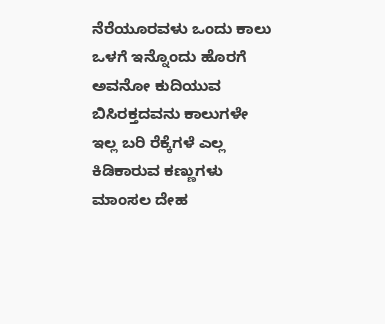ನೆರೆಯೂರವಳು ಒಂದು ಕಾಲು ಒಳಗೆ ಇನ್ನೊಂದು ಹೊರಗೆ ಅವನೋ ಕುದಿಯುವ ಬಿಸಿರಕ್ತದವನು ಕಾಲುಗಳೇ ಇಲ್ಲ ಬರಿ ರೆಕ್ಕೆಗಳೆ ಎಲ್ಲ ಕಿಡಿಕಾರುವ ಕಣ್ಣುಗಳು ಮಾಂಸಲ ದೇಹ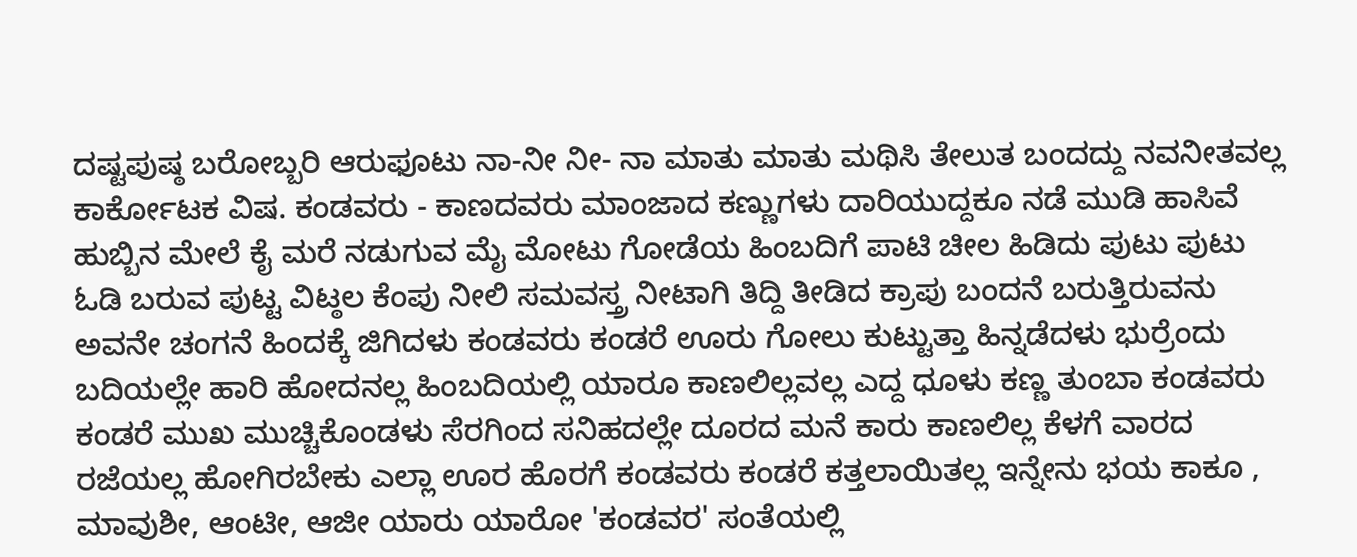ದಷ್ಟಪುಷ್ಠ ಬರೋಬ್ಬರಿ ಆರುಫೂಟು ನಾ-ನೀ ನೀ- ನಾ ಮಾತು ಮಾತು ಮಥಿಸಿ ತೇಲುತ ಬಂದದ್ದು ನವನೀತವಲ್ಲ ಕಾರ್ಕೋಟಕ ವಿಷ. ಕಂಡವರು - ಕಾಣದವರು ಮಾಂಜಾದ ಕಣ್ಣುಗಳು ದಾರಿಯುದ್ದಕೂ ನಡೆ ಮುಡಿ ಹಾಸಿವೆ ಹುಬ್ಬಿನ ಮೇಲೆ ಕೈ ಮರೆ ನಡುಗುವ ಮೈ ಮೋಟು ಗೋಡೆಯ ಹಿಂಬದಿಗೆ ಪಾಟಿ ಚೀಲ ಹಿಡಿದು ಪುಟು ಪುಟು ಓಡಿ ಬರುವ ಪುಟ್ಟ ವಿಟ್ಠಲ ಕೆಂಪು ನೀಲಿ ಸಮವಸ್ತ್ರ ನೀಟಾಗಿ ತಿದ್ದಿ ತೀಡಿದ ಕ್ರಾಪು ಬಂದನೆ ಬರುತ್ತಿರುವನು ಅವನೇ ಚಂಗನೆ ಹಿಂದಕ್ಕೆ ಜಿಗಿದಳು ಕಂಡವರು ಕಂಡರೆ ಊರು ಗೋಲು ಕುಟ್ಟುತ್ತಾ ಹಿನ್ನಡೆದಳು ಭುರ್ರೆಂದು ಬದಿಯಲ್ಲೇ ಹಾರಿ ಹೋದನಲ್ಲ ಹಿಂಬದಿಯಲ್ಲಿ ಯಾರೂ ಕಾಣಲಿಲ್ಲವಲ್ಲ ಎದ್ದ ಧೂಳು ಕಣ್ಣ ತುಂಬಾ ಕಂಡವರು ಕಂಡರೆ ಮುಖ ಮುಚ್ಚಿಕೊಂಡಳು ಸೆರಗಿಂದ ಸನಿಹದಲ್ಲೇ ದೂರದ ಮನೆ ಕಾರು ಕಾಣಲಿಲ್ಲ ಕೆಳಗೆ ವಾರದ ರಜೆಯಲ್ಲ ಹೋಗಿರಬೇಕು ಎಲ್ಲಾ ಊರ ಹೊರಗೆ ಕಂಡವರು ಕಂಡರೆ ಕತ್ತಲಾಯಿತಲ್ಲ ಇನ್ನೇನು ಭಯ ಕಾಕೂ , ಮಾವುಶೀ, ಆಂಟೀ, ಆಜೀ ಯಾರು ಯಾರೋ 'ಕಂಡವರ' ಸಂತೆಯಲ್ಲಿ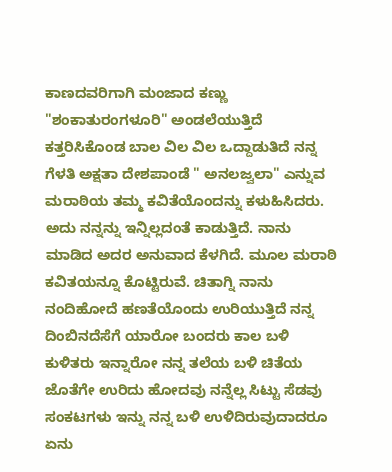ಕಾಣದವರಿಗಾಗಿ ಮಂಜಾದ ಕಣ್ಣು "ಶಂಕಾತುರಂಗಳೂರಿ" ಅಂಡಲೆಯುತ್ತಿದೆ ಕತ್ತರಿಸಿಕೊಂಡ ಬಾಲ ವಿಲ ವಿಲ ಒದ್ದಾಡುತಿದೆ ನನ್ನ ಗೆಳತಿ ಅಕ್ಷತಾ ದೇಶಪಾಂಡೆ " ಅನಲಜ್ವಲಾ" ಎನ್ನುವ ಮರಾಠಿಯ ತಮ್ಮ ಕವಿತೆಯೊಂದನ್ನು ಕಳುಹಿಸಿದರು. ಅದು ನನ್ನನ್ನು ಇನ್ನಿಲ್ಲದಂತೆ ಕಾಡುತ್ತಿದೆ. ನಾನು ಮಾಡಿದ ಅದರ ಅನುವಾದ ಕೆಳಗಿದೆ. ಮೂಲ ಮರಾಠಿ ಕವಿತಯನ್ನೂ ಕೊಟ್ಟಿರುವೆ. ಚಿತಾಗ್ನಿ ನಾನು ನಂದಿಹೋದೆ ಹಣತೆಯೊಂದು ಉರಿಯುತ್ತಿದೆ ನನ್ನ ದಿಂಬಿನದೆಸೆಗೆ ಯಾರೋ ಬಂದರು ಕಾಲ ಬಳಿ ಕುಳಿತರು ಇನ್ನಾರೋ ನನ್ನ ತಲೆಯ ಬಳಿ ಚಿತೆಯ ಜೊತೆಗೇ ಉರಿದು ಹೋದವು ನನ್ನೆಲ್ಲ ಸಿಟ್ಟು ಸೆಡವು ಸಂಕಟಗಳು ಇನ್ನು ನನ್ನ ಬಳಿ ಉಳಿದಿರುವುದಾದರೂ ಏನು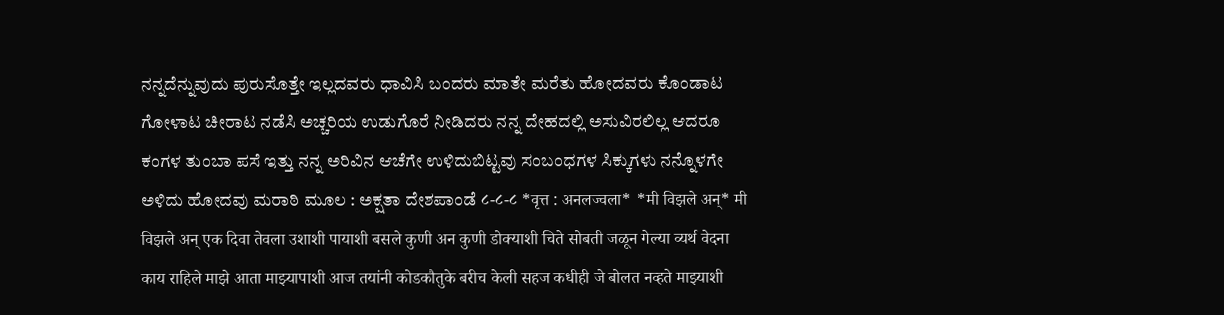ನನ್ನದೆನ್ನುವುದು ಪುರುಸೊತ್ತೇ ಇಲ್ಲದವರು ಧಾವಿಸಿ ಬಂದರು ಮಾತೇ ಮರೆತು ಹೋದವರು ಕೊಂಡಾಟ ಗೋಳಾಟ ಚೀರಾಟ ನಡೆಸಿ ಅಚ್ಚರಿಯ ಉಡುಗೊರೆ ನೀಡಿದರು ನನ್ನ ದೇಹದಲ್ಲಿ ಅಸುವಿರಲಿಲ್ಲ ಆದರೂ ಕಂಗಳ ತುಂಬಾ ಪಸೆ ಇತ್ತು ನನ್ನ ಅರಿವಿನ ಆಚೆಗೇ ಉಳಿದುಬಿಟ್ಟವು ಸಂಬಂಧ‌ಗಳ ಸಿಕ್ಕುಗಳು ನನ್ನೊಳಗೇ ಅಳಿದು ಹೋದವು ಮರಾಠಿ ಮೂಲ : ಅಕ್ಷತಾ ದೇಶಪಾಂಡೆ ८-८-८ *वृत्त : अनलज्वला* *मी विझले अन्* मी विझले अन् एक दिवा तेवला उशाशी पायाशी बसले कुणी अन कुणी डोक्याशी चिते सोबती जळून गेल्या व्यर्थ वेदना काय राहिले माझे आता माझ्यापाशी आज तयांनी कोडकौतुके बरीच केली सहज कधीही जे बोलत नव्हते माझ्याशी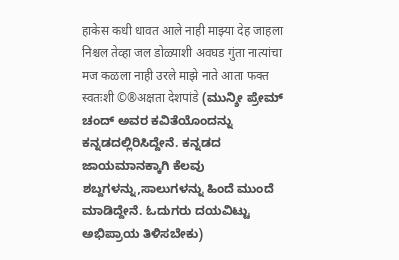हाकेस कधी धावत आले नाही माझ्या देह जाहला निश्चल तेव्हा जल डोळ्याशी अवघड गुंता नात्यांचा मज कळला नाही उरले माझे नाते आता फक्त स्वतःशी ©®अक्षता देशपांडे (ಮುನ್ಶೀ ಪ್ರೇಮ್ ಚಂದ್ ಅವರ ಕವಿತೆಯೊಂದನ್ನು ಕನ್ನಡದಲ್ಲಿರಿಸಿದ್ದೇನೆ. ಕನ್ನಡದ ಜಾಯಮಾನಕ್ಕಾಗಿ ಕೆಲವು ಶಬ್ದಗಳನ್ನು,ಸಾಲುಗಳನ್ನು ಹಿಂದೆ ಮುಂದೆ ಮಾಡಿದ್ದೇನೆ. ಓದುಗರು ದಯವಿಟ್ಟು ಅಭಿಪ್ರಾಯ ತಿಳಿಸಬೇಕು)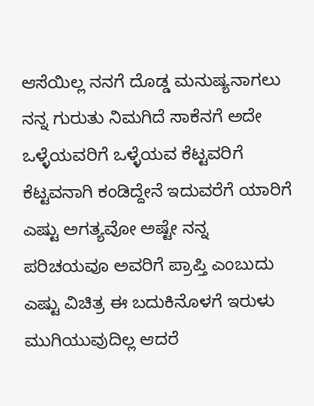ಆಸೆಯಿಲ್ಲ ನನಗೆ ದೊಡ್ಡ ಮನುಷ್ಯನಾಗಲು ನನ್ನ ಗುರುತು ನಿಮಗಿದೆ ಸಾಕೆನಗೆ ಅದೇ ಒಳ್ಳೆಯವರಿಗೆ ಒಳ್ಳೆಯವ ಕೆಟ್ಟವರಿಗೆ ಕೆಟ್ಟವನಾಗಿ ಕಂಡಿದ್ದೇನೆ ಇದುವರೆಗೆ ಯಾರಿಗೆ ಎಷ್ಟು ಅಗತ್ಯವೋ ಅಷ್ಟೇ ನನ್ನ ಪರಿಚಯವೂ ಅವರಿಗೆ ಪ್ರಾಪ್ತಿ ಎಂಬುದು ಎಷ್ಟು ವಿಚಿತ್ರ ಈ ಬದುಕಿನೊಳಗೆ ಇರುಳು ಮುಗಿಯುವುದಿಲ್ಲ ಆದರೆ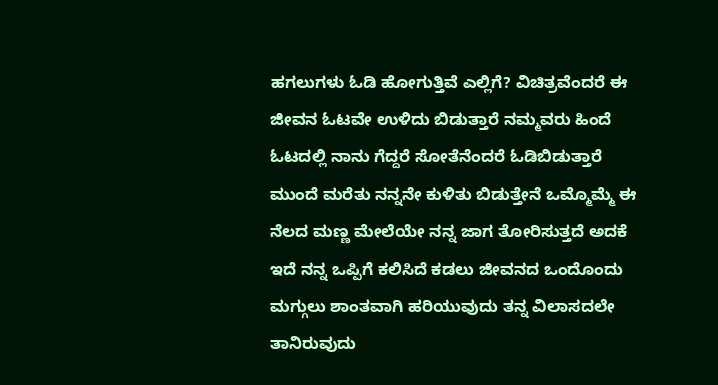ಹಗಲುಗಳು ಓಡಿ ಹೋಗುತ್ತಿವೆ ಎಲ್ಲಿಗೆ? ವಿಚಿತ್ರವೆಂದರೆ ಈ ಜೀವನ ಓಟವೇ ಉಳಿದು ಬಿಡುತ್ತಾರೆ ನಮ್ಮವರು ಹಿಂದೆ ಓಟದಲ್ಲಿ ನಾನು ಗೆದ್ದರೆ ಸೋತೆನೆಂದರೆ ಓಡಿಬಿಡುತ್ತಾರೆ ಮುಂದೆ ಮರೆತು ನನ್ನನೇ ಕುಳಿತು ಬಿಡುತ್ತೇನೆ ಒಮ್ಮೊಮ್ಮೆ ಈ ನೆಲದ ಮಣ್ಣ ಮೇಲೆಯೇ ನನ್ನ ಜಾಗ ತೋರಿಸುತ್ತದೆ ಅದಕೆ ಇದೆ ನನ್ನ ಒಪ್ಪಿಗೆ ಕಲಿಸಿದೆ ಕಡಲು ಜೀವನದ ಒಂದೊಂದು ಮಗ್ಗುಲು ಶಾಂತವಾಗಿ ಹರಿಯುವುದು ತನ್ನ ವಿಲಾಸದಲೇ ತಾನಿರುವುದು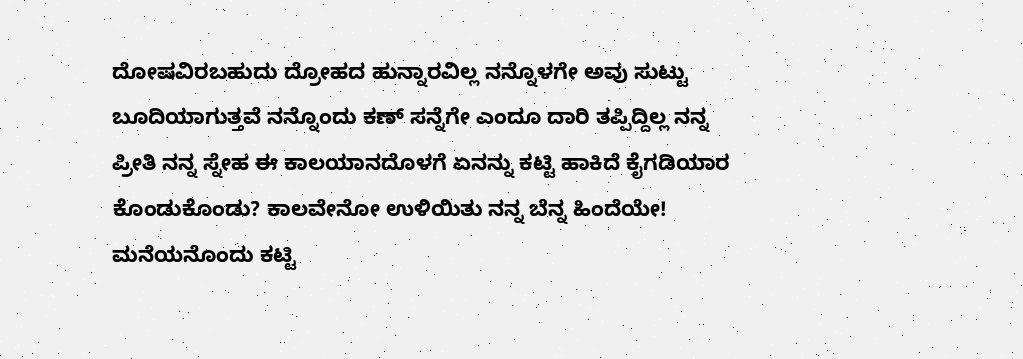ದೋಷವಿರಬಹುದು ದ್ರೋಹದ ಹುನ್ನಾರವಿಲ್ಲ ನನ್ನೊಳಗೇ ಅವು ಸುಟ್ಟು ಬೂದಿಯಾಗುತ್ತವೆ ನನ್ನೊಂದು ಕಣ್ ಸನ್ನೆಗೇ ಎಂದೂ ದಾರಿ ತಪ್ಪಿದ್ದಿಲ್ಲ ನನ್ನ ಪ್ರೀತಿ ನನ್ನ ಸ್ನೇಹ ಈ ಕಾಲಯಾನದೊಳಗೆ ಏನನ್ನು ಕಟ್ಟಿ ಹಾಕಿದೆ ಕೈಗಡಿಯಾರ ಕೊಂಡುಕೊಂಡು? ಕಾಲವೇನೋ ಉಳಿಯಿತು ನನ್ನ ಬೆನ್ನ ಹಿಂದೆಯೇ! ಮನೆಯನೊಂದು ಕಟ್ಟಿ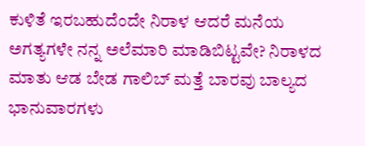ಕುಳಿತೆ ಇರಬಹುದೆಂದೇ ನಿರಾಳ ಆದರೆ ಮನೆಯ ಅಗತ್ಯಗಳೇ ನನ್ನ ಅಲೆಮಾರಿ ಮಾಡಿಬಿಟ್ಟವೇ? ನಿರಾಳದ ಮಾತು ಆಡ ಬೇಡ ಗಾಲಿಬ್ ಮತ್ತೆ ಬಾರವು ಬಾಲ್ಯದ ಭಾನುವಾರಗಳು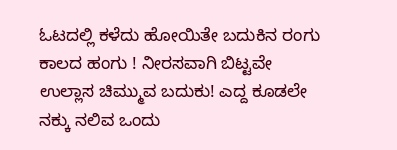ಓಟದಲ್ಲಿ ಕಳೆದು ಹೋಯಿತೇ ಬದುಕಿನ ರಂಗು ಕಾಲದ ಹಂಗು ! ನೀರಸವಾಗಿ ಬಿಟ್ಟವೇ ಉಲ್ಲಾಸ ಚಿಮ್ಮುವ ಬದುಕು! ಎದ್ದ ಕೂಡಲೇ ನಕ್ಕು ನಲಿವ ಒಂದು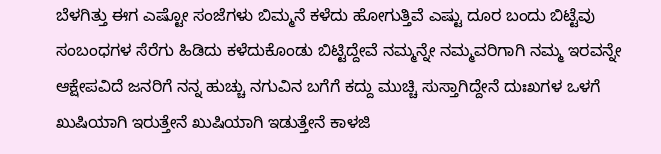ಬೆಳಗಿತ್ತು ಈಗ ಎಷ್ಟೋ ಸಂಜೆಗಳು ಬಿಮ್ಮನೆ ಕಳೆದು ಹೋಗುತ್ತಿವೆ ಎಷ್ಟು ದೂರ ಬಂದು ಬಿಟ್ಟೆವು ಸಂಬಂಧಗಳ ಸೆರೆಗು ಹಿಡಿದು ಕಳೆದುಕೊಂಡು ಬಿಟ್ಟಿದ್ದೇವೆ ನಮ್ಮನ್ನೇ ನಮ್ಮವರಿಗಾಗಿ ನಮ್ಮ ಇರವನ್ನೇ ಆಕ್ಷೇಪವಿದೆ ಜನರಿಗೆ ನನ್ನ ಹುಚ್ಚು ನಗುವಿನ ಬಗೆಗೆ ಕದ್ದು ಮುಚ್ಚಿ ಸುಸ್ತಾಗಿದ್ದೇನೆ ದುಃಖಗಳ ಒಳಗೆ ಖುಷಿಯಾಗಿ ಇರುತ್ತೇನೆ ಖುಷಿಯಾಗಿ ಇಡುತ್ತೇನೆ ಕಾಳಜಿ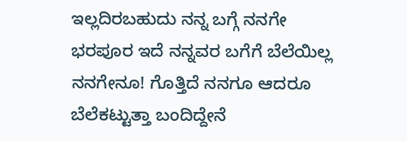ಇಲ್ಲದಿರಬಹುದು ನನ್ನ ಬಗ್ಗೆ ನನಗೇ ಭರಪೂರ ಇದೆ ನನ್ನವರ ಬಗೆಗೆ ಬೆಲೆಯಿಲ್ಲ ನನಗೇನೂ! ಗೊತ್ತಿದೆ ನನಗೂ ಆದರೂ ಬೆಲೆಕಟ್ಟುತ್ತಾ ಬಂದಿದ್ದೇನೆ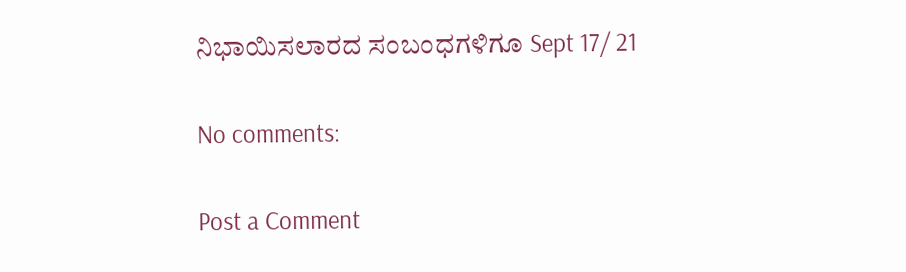ನಿಭಾಯಿಸಲಾರದ ಸಂಬಂಧಗಳಿಗೂ Sept 17/ 21

No comments:

Post a Comment